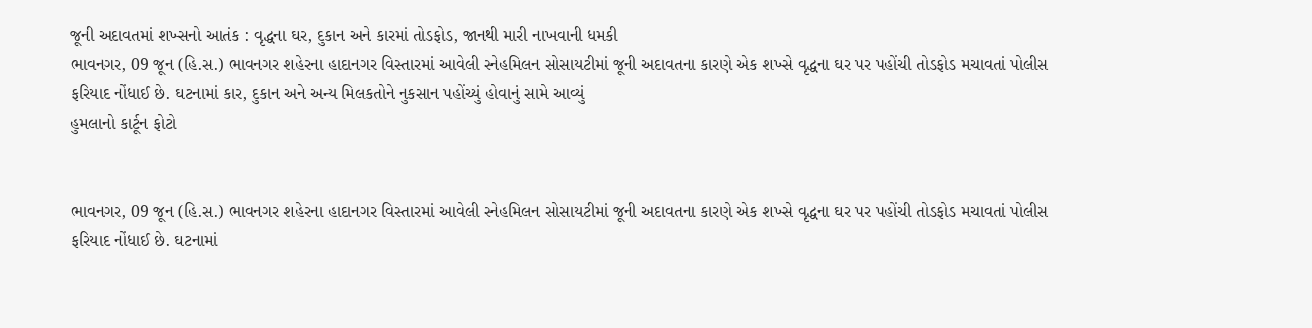જૂની અદાવતમાં શખ્સનો આતંક : વૃદ્ધના ઘર, દુકાન અને કારમાં તોડફોડ, જાનથી મારી નાખવાની ધમકી
ભાવનગર, 09 જૂન (હિ.સ.) ભાવનગર શહેરના હાદાનગર વિસ્તારમાં આવેલી સ્નેહમિલન સોસાયટીમાં જૂની અદાવતના કારણે એક શખ્સે વૃદ્ધના ઘર પર પહોંચી તોડફોડ મચાવતાં પોલીસ ફરિયાદ નોંધાઈ છે. ઘટનામાં કાર, દુકાન અને અન્ય મિલકતોને નુકસાન પહોંચ્યું હોવાનું સામે આવ્યું
હુમલાનો કાર્ટૂન ફોટો


ભાવનગર, 09 જૂન (હિ.સ.) ભાવનગર શહેરના હાદાનગર વિસ્તારમાં આવેલી સ્નેહમિલન સોસાયટીમાં જૂની અદાવતના કારણે એક શખ્સે વૃદ્ધના ઘર પર પહોંચી તોડફોડ મચાવતાં પોલીસ ફરિયાદ નોંધાઈ છે. ઘટનામાં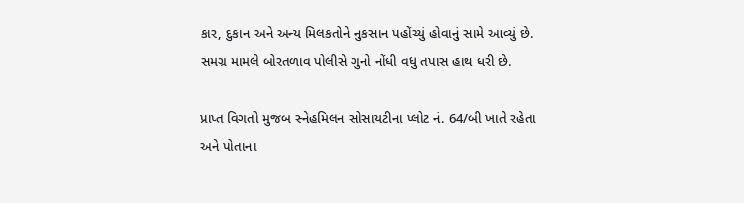કાર, દુકાન અને અન્ય મિલકતોને નુકસાન પહોંચ્યું હોવાનું સામે આવ્યું છે. સમગ્ર મામલે બોરતળાવ પોલીસે ગુનો નોંધી વધુ તપાસ હાથ ધરી છે.

પ્રાપ્ત વિગતો મુજબ સ્નેહમિલન સોસાયટીના પ્લોટ નં. 64/બી ખાતે રહેતા અને પોતાના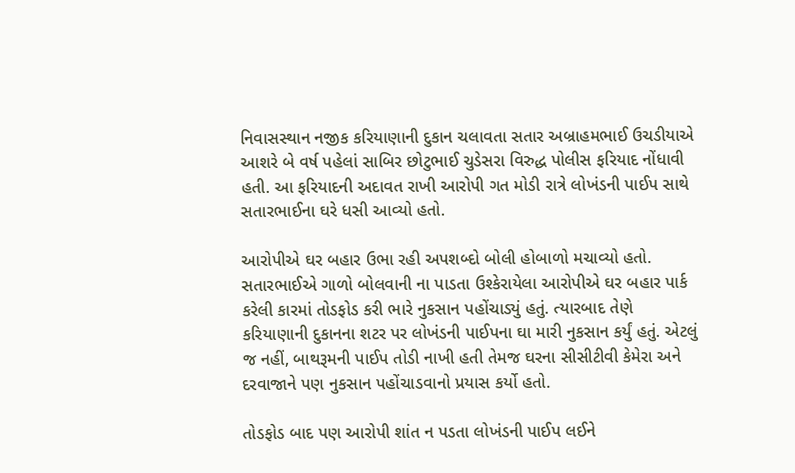નિવાસસ્થાન નજીક કરિયાણાની દુકાન ચલાવતા સતાર અબ્રાહમભાઈ ઉચડીયાએ આશરે બે વર્ષ પહેલાં સાબિર છોટુભાઈ ચુડેસરા વિરુદ્ધ પોલીસ ફરિયાદ નોંધાવી હતી. આ ફરિયાદની અદાવત રાખી આરોપી ગત મોડી રાત્રે લોખંડની પાઈપ સાથે સતારભાઈના ઘરે ધસી આવ્યો હતો.

આરોપીએ ઘર બહાર ઉભા રહી અપશબ્દો બોલી હોબાળો મચાવ્યો હતો. સતારભાઈએ ગાળો બોલવાની ના પાડતા ઉશ્કેરાયેલા આરોપીએ ઘર બહાર પાર્ક કરેલી કારમાં તોડફોડ કરી ભારે નુકસાન પહોંચાડ્યું હતું. ત્યારબાદ તેણે કરિયાણાની દુકાનના શટર પર લોખંડની પાઈપના ઘા મારી નુકસાન કર્યું હતું. એટલું જ નહીં, બાથરૂમની પાઈપ તોડી નાખી હતી તેમજ ઘરના સીસીટીવી કેમેરા અને દરવાજાને પણ નુકસાન પહોંચાડવાનો પ્રયાસ કર્યો હતો.

તોડફોડ બાદ પણ આરોપી શાંત ન પડતા લોખંડની પાઈપ લઈને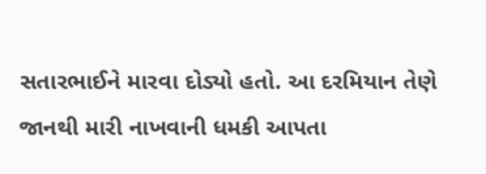સતારભાઈને મારવા દોડ્યો હતો. આ દરમિયાન તેણે જાનથી મારી નાખવાની ધમકી આપતા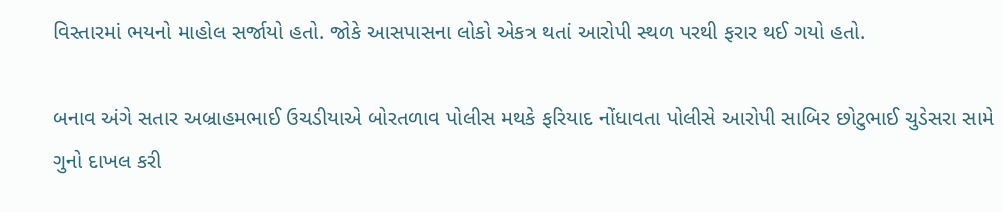વિસ્તારમાં ભયનો માહોલ સર્જાયો હતો. જોકે આસપાસના લોકો એકત્ર થતાં આરોપી સ્થળ પરથી ફરાર થઈ ગયો હતો.

બનાવ અંગે સતાર અબ્રાહમભાઈ ઉચડીયાએ બોરતળાવ પોલીસ મથકે ફરિયાદ નોંધાવતા પોલીસે આરોપી સાબિર છોટુભાઈ ચુડેસરા સામે ગુનો દાખલ કરી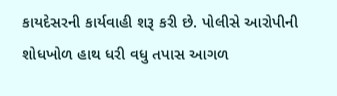કાયદેસરની કાર્યવાહી શરૂ કરી છે. પોલીસે આરોપીની શોધખોળ હાથ ધરી વધુ તપાસ આગળ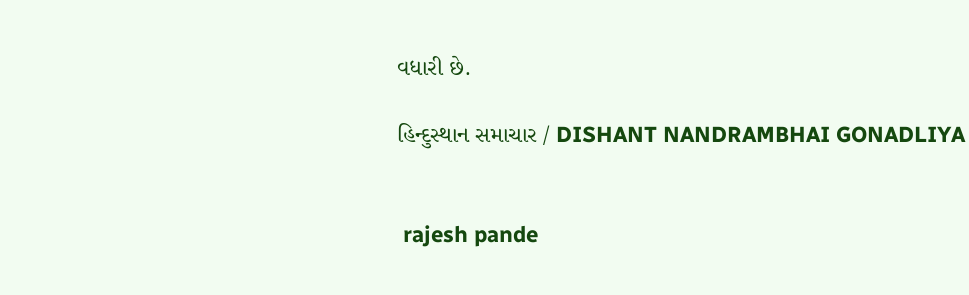વધારી છે.

હિન્દુસ્થાન સમાચાર / DISHANT NANDRAMBHAI GONADLIYA


 rajesh pande